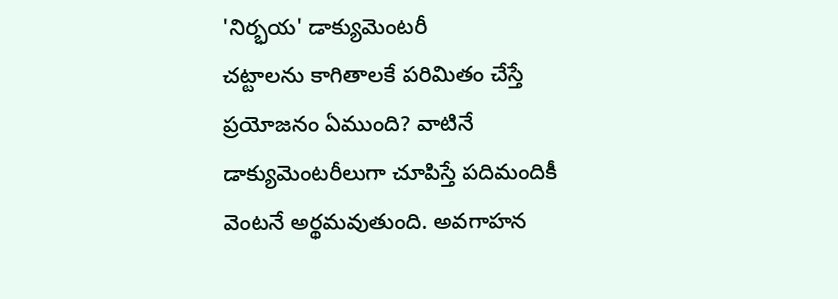'నిర్భయ' డాక్యుమెంటరీ
చట్టాలను కాగితాలకే పరిమితం చేస్తే ప్రయోజనం ఏముంది? వాటినే డాక్యుమెంటరీలుగా చూపిస్తే పదిమందికీ వెంటనే అర్థమవుతుంది. అవగాహన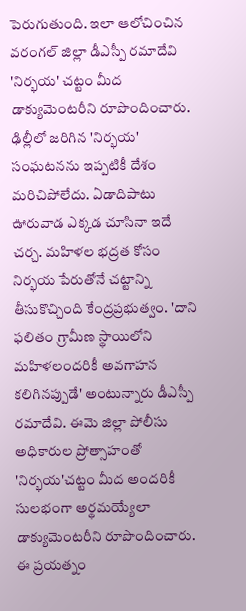పెరుగుతుంది. ఇలా ఆలోచించిన వరంగల్ జిల్లా డీఎస్పీ రమాదేవి 'నిర్భయ' చట్టం మీద డాక్యుమెంటరీని రూపొందించారు.
ఢిల్లీలో జరిగిన 'నిర్భయ' సంఘటనను ఇప్పటికీ దేశం మరిచిపోలేదు. ఏడాదిపాటు ఊరువాడ ఎక్కడ చూసినా ఇదే చర్చ. మహిళల భద్రత కోసం నిర్భయ పేరుతోనే చట్టాన్ని తీసుకొచ్చింది కేంద్రప్రభుత్వం. 'దాని ఫలితం గ్రామీణ స్థాయిలోని మహిళలందరికీ అవగాహన కలిగినప్పుడే' అంటున్నారు డీఎస్పీ రమాదేవి. ఈమె జిల్లా పోలీసు అధికారుల ప్రోత్సాహంతో 'నిర్భయ'చట్టం మీద అందరికీ సులభంగా అర్థమయ్యేలా డాక్యుమెంటరీని రూపొందించారు.
ఈ ప్రయత్నం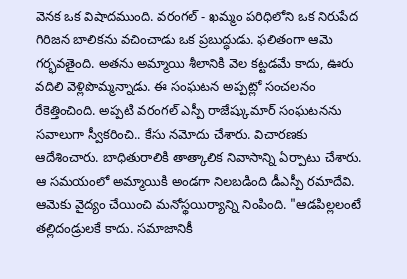వెనక ఒక విషాదముంది. వరంగల్ - ఖమ్మం పరిధిలోని ఒక నిరుపేద గిరిజన బాలికను వచించాడు ఒక ప్రబుద్ధుడు. ఫలితంగా ఆమె గర్భవతైంది. అతను అమ్మాయి శీలానికి వెల కట్టడమే కాదు, ఊరు వదిలి వెళ్లిపొమ్మన్నాడు. ఈ సంఘటన అప్పట్లో సంచలనం రేకెత్తించింది. అప్పటి వరంగల్ ఎస్పీ రాజేష్కుమార్ సంఘటనను సవాలుగా స్వీకరించి.. కేసు నమోదు చేశారు. విచారణకు ఆదేశించారు. బాధితురాలికి తాత్కాలిక నివాసాన్ని ఏర్పాటు చేశారు. ఆ సమయంలో అమ్మాయికి అండగా నిలబడింది డీఎస్పీ రమాదేవి. ఆమెకు వైద్యం చేయించి మనోస్థయిర్యాన్ని నింపింది. "ఆడపిల్లలంటే తల్లిదండ్రులకే కాదు. సమాజానికీ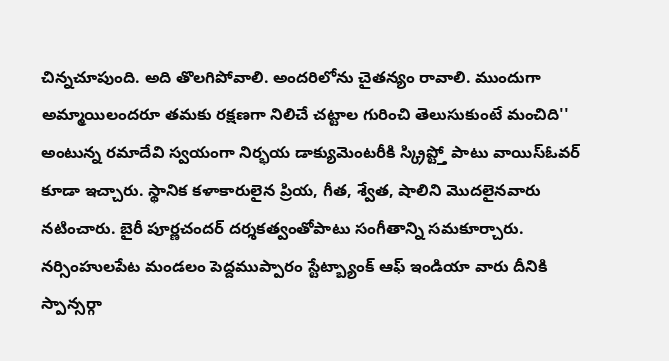చిన్నచూపుంది. అది తొలగిపోవాలి. అందరిలోను చైతన్యం రావాలి. ముందుగా అమ్మాయిలందరూ తమకు రక్షణగా నిలిచే చట్టాల గురించి తెలుసుకుంటే మంచిది'' అంటున్న రమాదేవి స్వయంగా నిర్భయ డాక్యుమెంటరీకి స్క్రిప్ట్తో పాటు వాయిస్ఓవర్ కూడా ఇచ్చారు. స్థానిక కళాకారులైన ప్రియ, గీత, శ్వేత, షాలిని మొదలైనవారు నటించారు. బైరీ పూర్ణచందర్ దర్శకత్వంతోపాటు సంగీతాన్ని సమకూర్చారు. నర్సింహులపేట మండలం పెద్దముప్పారం స్టేట్బ్యాంక్ ఆఫ్ ఇండియా వారు దీనికి స్పాన్సర్గా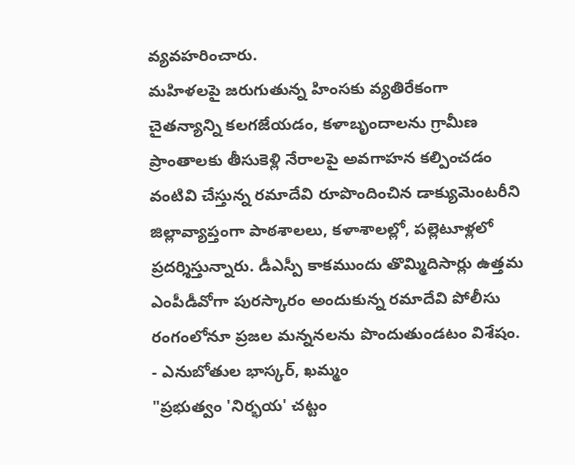వ్యవహరించారు.
మహిళలపై జరుగుతున్న హింసకు వ్యతిరేకంగా చైతన్యాన్ని కలగజేయడం, కళాబృందాలను గ్రామీణ ప్రాంతాలకు తీసుకెళ్లి నేరాలపై అవగాహన కల్పించడం వంటివి చేస్తున్న రమాదేవి రూపొందించిన డాక్యుమెంటరీని జిల్లావ్యాప్తంగా పాఠశాలలు, కళాశాలల్లో, పల్లెటూళ్లలో ప్రదర్శిస్తున్నారు. డీఎస్పీ కాకముందు తొమ్మిదిసార్లు ఉత్తమ ఎంపీడీవోగా పురస్కారం అందుకున్న రమాదేవి పోలీసు రంగంలోనూ ప్రజల మన్ననలను పొందుతుండటం విశేషం.
- ఎనుబోతుల భాస్కర్, ఖమ్మం
"ప్రభుత్వం 'నిర్భయ' చట్టం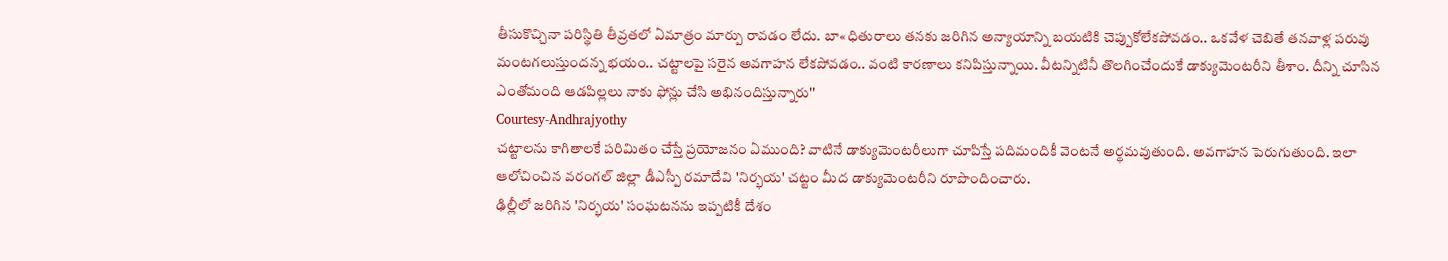తీసుకొచ్చినా పరిస్థితి తీవ్రతలో ఏమాత్రం మార్పు రావడం లేదు. బా«ధితురాలు తనకు జరిగిన అన్యాయాన్ని బయటికి చెప్పుకోలేకపోవడం.. ఒకవేళ చెబితే తనవాళ్ల పరువు మంటగలుస్తుందన్న భయం.. చట్టాలపై సరైన అవగాహన లేకపోవడం.. వంటి కారణాలు కనిపిస్తున్నాయి. వీటన్నిటినీ తొలగించేందుకే డాక్యుమెంటరీని తీశాం. దీన్ని చూసిన ఎంతోమంది ఆడపిల్లలు నాకు ఫోన్లు చేసి అభినందిస్తున్నారు''
Courtesy-Andhrajyothy
చట్టాలను కాగితాలకే పరిమితం చేస్తే ప్రయోజనం ఏముంది? వాటినే డాక్యుమెంటరీలుగా చూపిస్తే పదిమందికీ వెంటనే అర్థమవుతుంది. అవగాహన పెరుగుతుంది. ఇలా ఆలోచించిన వరంగల్ జిల్లా డీఎస్పీ రమాదేవి 'నిర్భయ' చట్టం మీద డాక్యుమెంటరీని రూపొందించారు.
ఢిల్లీలో జరిగిన 'నిర్భయ' సంఘటనను ఇప్పటికీ దేశం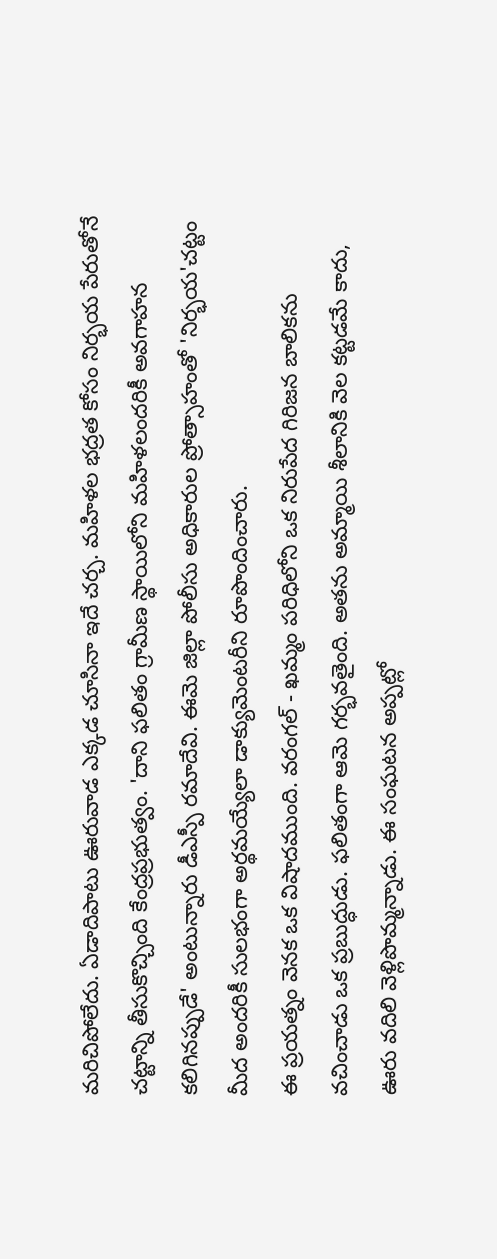మరిచిపోలేదు. ఏడాదిపాటు ఊరువాడ ఎక్కడ చూసినా ఇదే చర్చ. మహిళల భద్రత కోసం నిర్భయ పేరుతోనే చట్టాన్ని తీసుకొచ్చింది కేంద్రప్రభుత్వం. 'దాని ఫలితం గ్రామీణ స్థాయిలోని మహిళలందరికీ అవగాహన కలిగినప్పుడే' అంటున్నారు డీఎస్పీ రమాదేవి. ఈమె జిల్లా పోలీసు అధికారుల ప్రోత్సాహంతో 'నిర్భయ'చట్టం మీద అందరికీ సులభంగా అర్థమయ్యేలా డాక్యుమెంటరీని రూపొందించారు.
ఈ ప్రయత్నం వెనక ఒక విషాదముంది. వరంగల్ - ఖమ్మం పరిధిలోని ఒక నిరుపేద గిరిజన బాలికను వచించాడు ఒక ప్రబుద్ధుడు. ఫలితంగా ఆమె గర్భవతైంది. అతను అమ్మాయి శీలానికి వెల కట్టడమే కాదు, ఊరు వదిలి వెళ్లిపొమ్మన్నాడు. ఈ సంఘటన అప్పట్లో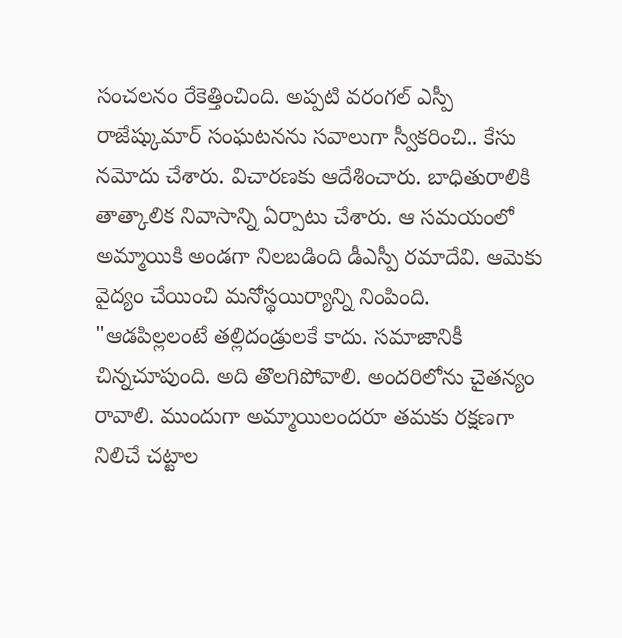సంచలనం రేకెత్తించింది. అప్పటి వరంగల్ ఎస్పీ రాజేష్కుమార్ సంఘటనను సవాలుగా స్వీకరించి.. కేసు నమోదు చేశారు. విచారణకు ఆదేశించారు. బాధితురాలికి తాత్కాలిక నివాసాన్ని ఏర్పాటు చేశారు. ఆ సమయంలో అమ్మాయికి అండగా నిలబడింది డీఎస్పీ రమాదేవి. ఆమెకు వైద్యం చేయించి మనోస్థయిర్యాన్ని నింపింది. "ఆడపిల్లలంటే తల్లిదండ్రులకే కాదు. సమాజానికీ చిన్నచూపుంది. అది తొలగిపోవాలి. అందరిలోను చైతన్యం రావాలి. ముందుగా అమ్మాయిలందరూ తమకు రక్షణగా నిలిచే చట్టాల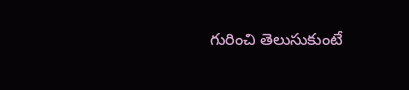గురించి తెలుసుకుంటే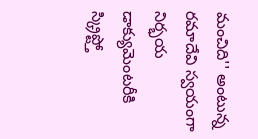మంచిది'' అంటున్న రమాదేవి స్వయంగా నిర్భయ డాక్యుమెంటరీకి స్క్రిప్ట్తో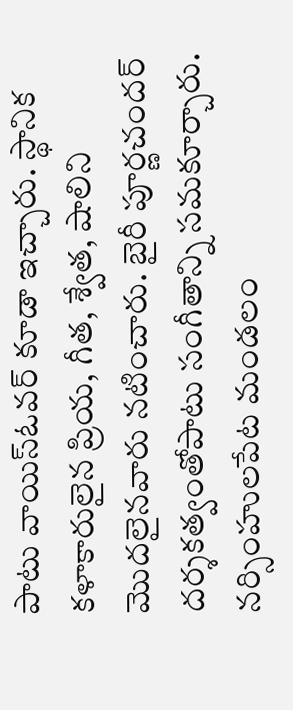పాటు వాయిస్ఓవర్ కూడా ఇచ్చారు. స్థానిక కళాకారులైన ప్రియ, గీత, శ్వేత, షాలిని మొదలైనవారు నటించారు. బైరీ పూర్ణచందర్ దర్శకత్వంతోపాటు సంగీతాన్ని సమకూర్చారు. నర్సింహులపేట మండలం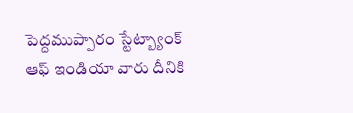పెద్దముప్పారం స్టేట్బ్యాంక్ ఆఫ్ ఇండియా వారు దీనికి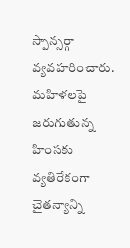స్పాన్సర్గా వ్యవహరించారు.
మహిళలపై జరుగుతున్న హింసకు వ్యతిరేకంగా చైతన్యాన్ని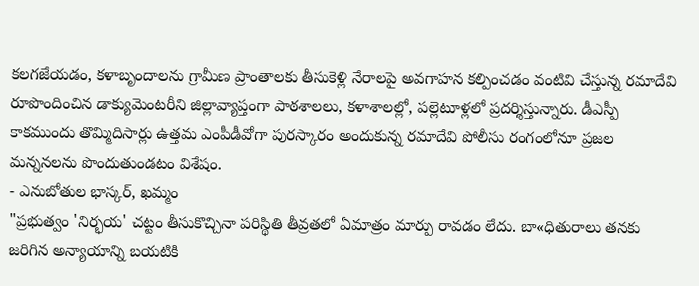కలగజేయడం, కళాబృందాలను గ్రామీణ ప్రాంతాలకు తీసుకెళ్లి నేరాలపై అవగాహన కల్పించడం వంటివి చేస్తున్న రమాదేవి రూపొందించిన డాక్యుమెంటరీని జిల్లావ్యాప్తంగా పాఠశాలలు, కళాశాలల్లో, పల్లెటూళ్లలో ప్రదర్శిస్తున్నారు. డీఎస్పీ కాకముందు తొమ్మిదిసార్లు ఉత్తమ ఎంపీడీవోగా పురస్కారం అందుకున్న రమాదేవి పోలీసు రంగంలోనూ ప్రజల మన్ననలను పొందుతుండటం విశేషం.
- ఎనుబోతుల భాస్కర్, ఖమ్మం
"ప్రభుత్వం 'నిర్భయ' చట్టం తీసుకొచ్చినా పరిస్థితి తీవ్రతలో ఏమాత్రం మార్పు రావడం లేదు. బా«ధితురాలు తనకు జరిగిన అన్యాయాన్ని బయటికి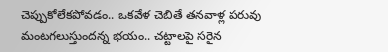చెప్పుకోలేకపోవడం.. ఒకవేళ చెబితే తనవాళ్ల పరువు మంటగలుస్తుందన్న భయం.. చట్టాలపై సరైన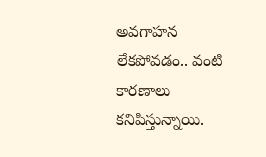అవగాహన లేకపోవడం.. వంటి కారణాలు కనిపిస్తున్నాయి.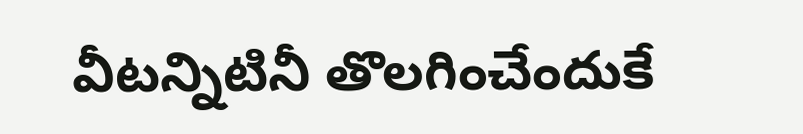వీటన్నిటినీ తొలగించేందుకే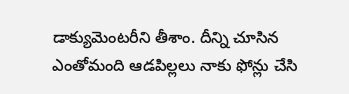డాక్యుమెంటరీని తీశాం. దీన్ని చూసిన ఎంతోమంది ఆడపిల్లలు నాకు ఫోన్లు చేసి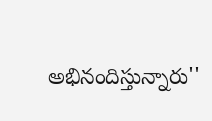అభినందిస్తున్నారు''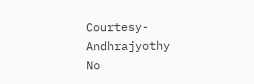Courtesy-Andhrajyothy
No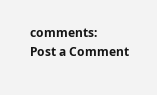comments:
Post a Comment